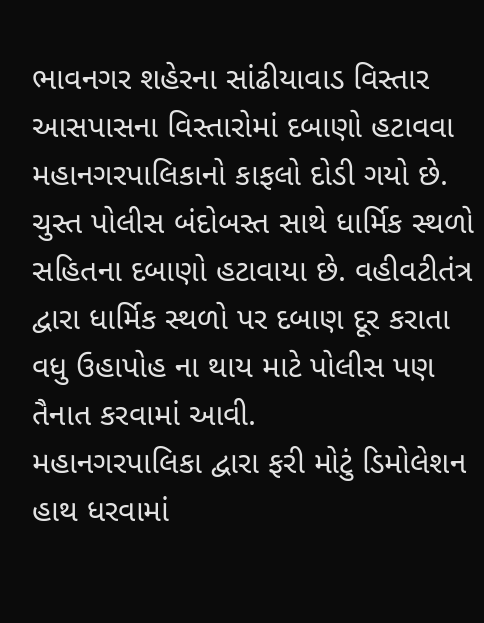ભાવનગર શહેરના સાંઢીયાવાડ વિસ્તાર આસપાસના વિસ્તારોમાં દબાણો હટાવવા મહાનગરપાલિકાનો કાફલો દોડી ગયો છે. ચુસ્ત પોલીસ બંદોબસ્ત સાથે ધાર્મિક સ્થળો સહિતના દબાણો હટાવાયા છે. વહીવટીતંત્ર દ્વારા ધાર્મિક સ્થળો પર દબાણ દૂર કરાતા વધુ ઉહાપોહ ના થાય માટે પોલીસ પણ તૈનાત કરવામાં આવી.
મહાનગરપાલિકા દ્વારા ફરી મોટું ડિમોલેશન હાથ ધરવામાં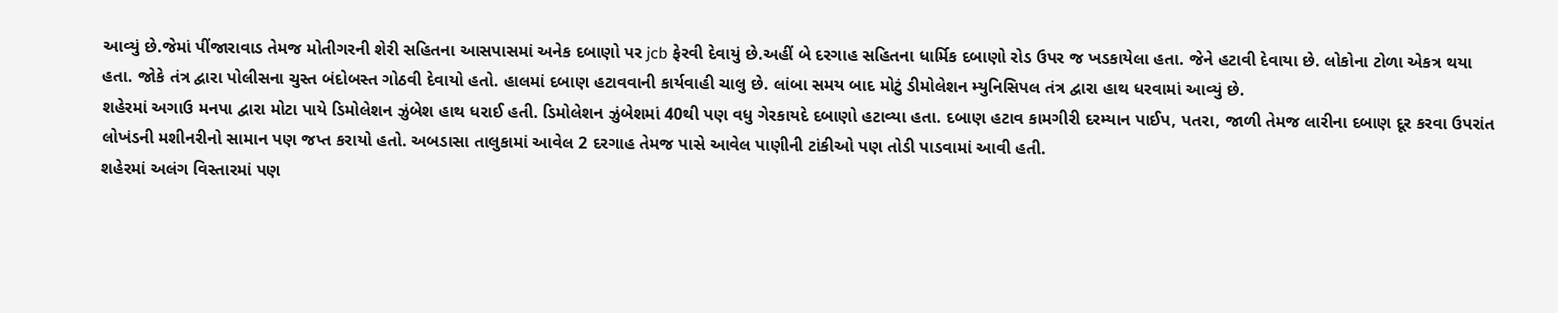આવ્યું છે.જેમાં પીંજારાવાડ તેમજ મોતીગરની શેરી સહિતના આસપાસમાં અનેક દબાણો પર jcb ફેરવી દેવાયું છે.અહીં બે દરગાહ સહિતના ધાર્મિક દબાણો રોડ ઉપર જ ખડકાયેલા હતા. જેને હટાવી દેવાયા છે. લોકોના ટોળા એકત્ર થયા હતા. જોકે તંત્ર દ્વારા પોલીસના ચુસ્ત બંદોબસ્ત ગોઠવી દેવાયો હતો. હાલમાં દબાણ હટાવવાની કાર્યવાહી ચાલુ છે. લાંબા સમય બાદ મોટું ડીમોલેશન મ્યુનિસિપલ તંત્ર દ્વારા હાથ ધરવામાં આવ્યું છે.
શહેરમાં અગાઉ મનપા દ્વારા મોટા પાયે ડિમોલેશન ઝુંબેશ હાથ ધરાઈ હતી. ડિમોલેશન ઝુંબેશમાં 40થી પણ વધુ ગેરકાયદે દબાણો હટાવ્યા હતા. દબાણ હટાવ કામગીરી દરમ્યાન પાઈપ, પતરા, જાળી તેમજ લારીના દબાણ દૂર કરવા ઉપરાંત લોખંડની મશીનરીનો સામાન પણ જપ્ત કરાયો હતો. અબડાસા તાલુકામાં આવેલ 2 દરગાહ તેમજ પાસે આવેલ પાણીની ટાંકીઓ પણ તોડી પાડવામાં આવી હતી.
શહેરમાં અલંગ વિસ્તારમાં પણ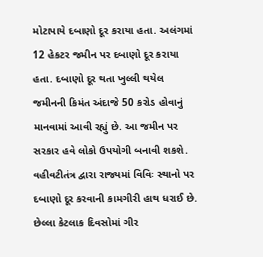મોટાપાયે દબાણો દૂર કરાયા હતા. અલંગમાં 12 હેકટર જમીન પર દબાણો દૂર કરાયા હતા. દબાણો દૂર થતા ખુલ્લી થયેલ જમીનની કિમંત અંદાજે 50 કરોડ હોવાનું માનવામાં આવી રહ્યું છે. આ જમીન પર સરકાર હવે લોકો ઉપયોગી બનાવી શકશે. વહીવટીતંત્ર દ્વારા રાજ્યમાં વિવિઃ સ્થાનો પર દબાણો દૂર કરવાની કામગીરી હાથ ધરાઈ છે. છેલ્લા કેટલાક દિવસોમાં ગીર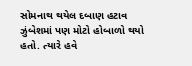સોમનાથ થયેલ દબાણ હટાવ ઝુંબેશમાં પણ મોટો હોબાળો થયો હતો. ત્યારે હવે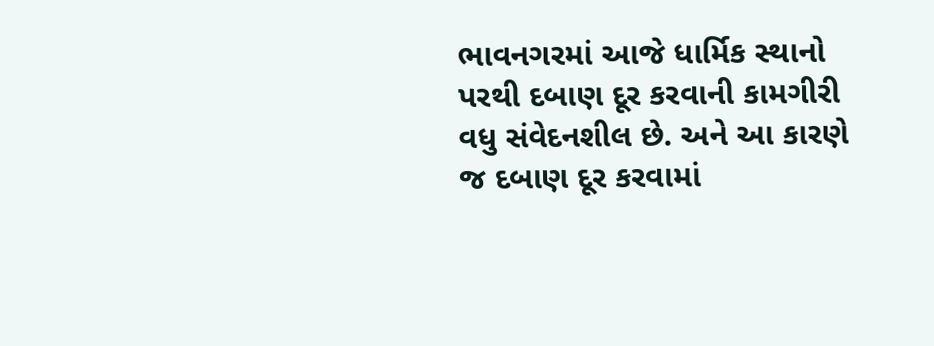ભાવનગરમાં આજે ધાર્મિક સ્થાનો પરથી દબાણ દૂર કરવાની કામગીરી વધુ સંવેદનશીલ છે. અને આ કારણે જ દબાણ દૂર કરવામાં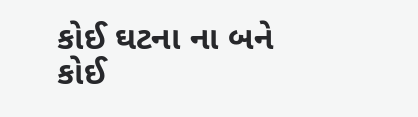કોઈ ઘટના ના બને કોઈ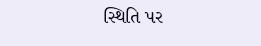સ્થિતિ પર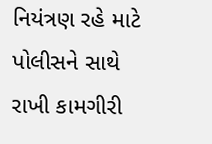નિયંત્રણ રહે માટે પોલીસને સાથે રાખી કામગીરી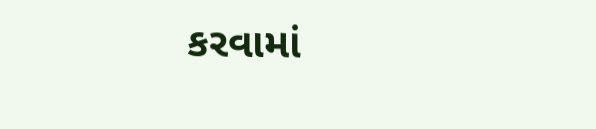કરવામાં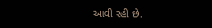આવી રહી છે.